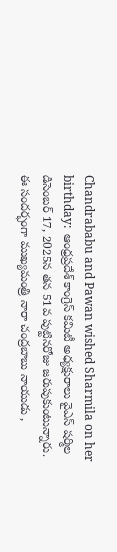Chandrababu and Pawan wished Sharmila on her birthday:  ఆంధ్రప్రదేశ్ కాంగ్రెస్ కమిటీ అధ్యక్షురాలు వైఎస్ షర్మిల డిసెంబర్ 17, 2025న తన 51వ పుట్టినరోజు జరుపుకుంటున్నారు. ఈ సందర్భంగా ముఖ్యమంత్రి నారా చంద్రబాబు నాయుడు ,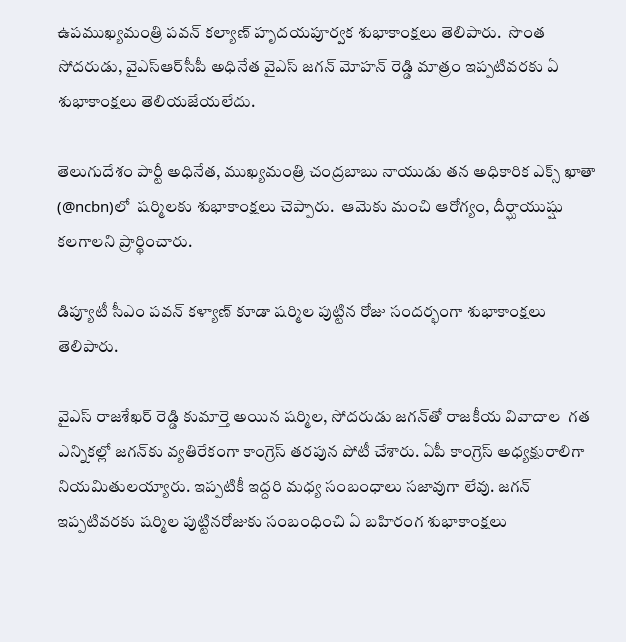ఉపముఖ్యమంత్రి పవన్ కల్యాణ్ హృదయపూర్వక శుభాకాంక్షలు తెలిపారు.  సొంత సోదరుడు, వైఎస్ఆర్‌సీపీ అధినేత వైఎస్ జగన్ మోహన్ రెడ్డి మాత్రం ఇప్పటివరకు ఏ శుభాకాంక్షలు తెలియజేయలేదు.

తెలుగుదేశం పార్టీ అధినేత, ముఖ్యమంత్రి చంద్రబాబు నాయుడు తన అధికారిక ఎక్స్ ఖాతా (@ncbn)లో  షర్మిలకు శుభాకాంక్షలు చెప్పారు.  ఆమెకు మంచి ఆరోగ్యం, దీర్ఘాయుష్షు కలగాలని ప్రార్థించారు.

డిప్యూటీ సీఎం పవన్ కళ్యాణ్ కూడా షర్మిల పుట్టిన రోజు సందర్భంగా శుభాకాంక్షలు తెలిపారు.

వైఎస్ రాజశేఖర్ రెడ్డి కుమార్తె అయిన షర్మిల, సోదరుడు జగన్‌తో రాజకీయ వివాదాల  గత ఎన్నికల్లో జగన్‌కు వ్యతిరేకంగా కాంగ్రెస్ తరపున పోటీ చేశారు. ఏపీ కాంగ్రెస్ అధ్యక్షురాలిగా నియమితులయ్యారు. ఇప్పటికీ ఇద్దరి మధ్య సంబంధాలు సజావుగా లేవు. జగన్ ఇప్పటివరకు షర్మిల పుట్టినరోజుకు సంబంధించి ఏ బహిరంగ శుభాకాంక్షలు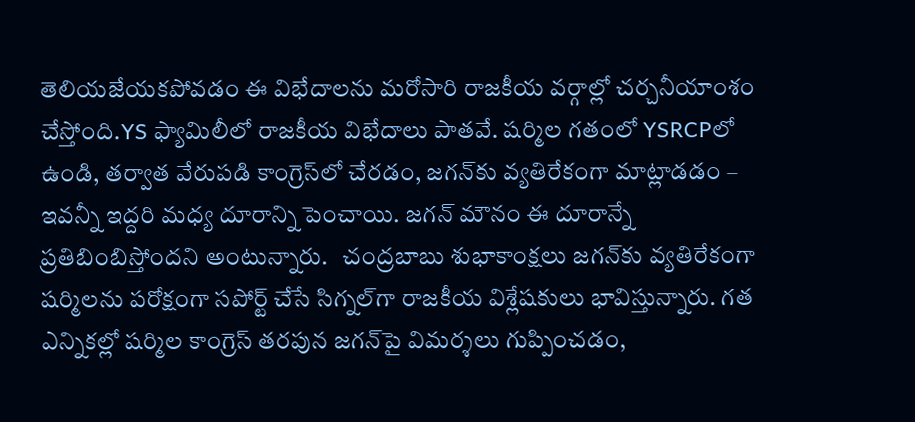తెలియజేయకపోవడం ఈ విభేదాలను మరోసారి రాజకీయ వర్గాల్లో చర్చనీయాంశం చేస్తోంది.YS ఫ్యామిలీలో రాజకీయ విభేదాలు పాతవే. షర్మిల గతంలో YSRCPలో ఉండి, తర్వాత వేరుపడి కాంగ్రెస్‌లో చేరడం, జగన్‌కు వ్యతిరేకంగా మాట్లాడడం – ఇవన్నీ ఇద్దరి మధ్య దూరాన్ని పెంచాయి. జగన్ మౌనం ఈ దూరాన్నే ప్రతిబింబిస్తోందని అంటున్నారు.   చంద్రబాబు శుభాకాంక్షలు జగన్‌కు వ్యతిరేకంగా షర్మిలను పరోక్షంగా సపోర్ట్ చేసే సిగ్నల్‌గా రాజకీయ విశ్లేషకులు భావిస్తున్నారు. గత ఎన్నికల్లో షర్మిల కాంగ్రెస్ తరపున జగన్‌పై విమర్శలు గుప్పించడం,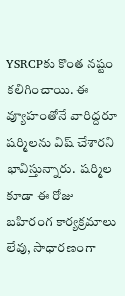YSRCPకు కొంత నష్టం కలిగించాయి. ఈ వ్యూహంతోనే వారిద్దరూ షర్మిలను విష్ చేశారని భావిస్తున్నారు.  షర్మిల  కూడా ఈ రోజు బహిరంగ కార్యక్రమాలు లేవు, సాధారణంగా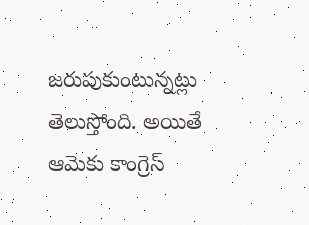జరుపుకుంటున్నట్లు తెలుస్తోంది. అయితే ఆమెకు కాంగ్రెస్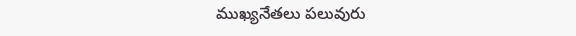ముఖ్యనేతలు పలువురు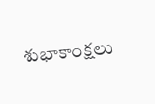శుభాకాంక్షలు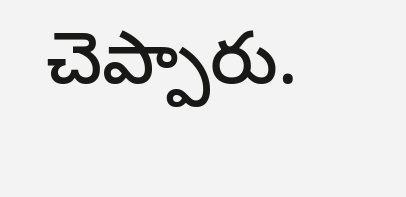చెప్పారు.